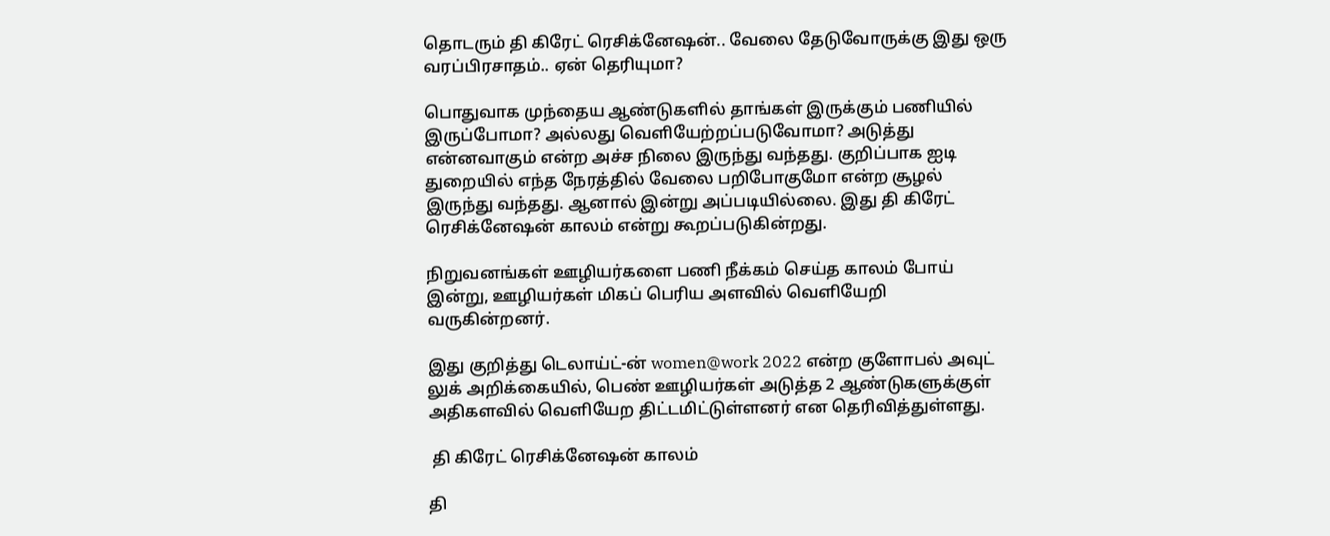தொடரும் தி கிரேட் ரெசிக்னேஷன்.. வேலை தேடுவோருக்கு இது ஒரு வரப்பிரசாதம்.. ஏன் தெரியுமா?

பொதுவாக முந்தைய ஆண்டுகளில் தாங்கள் இருக்கும் பணியில் இருப்போமா? அல்லது வெளியேற்றப்படுவோமா? அடுத்து என்னவாகும் என்ற அச்ச நிலை இருந்து வந்தது. குறிப்பாக ஐடி துறையில் எந்த நேரத்தில் வேலை பறிபோகுமோ என்ற சூழல் இருந்து வந்தது. ஆனால் இன்று அப்படியில்லை. இது தி கிரேட் ரெசிக்னேஷன் காலம் என்று கூறப்படுகின்றது.

நிறுவனங்கள் ஊழியர்களை பணி நீக்கம் செய்த காலம் போய் இன்று, ஊழியர்கள் மிகப் பெரிய அளவில் வெளியேறி வருகின்றனர்.

இது குறித்து டெலாய்ட்-ன் women@work 2022 என்ற குளோபல் அவுட் லுக் அறிக்கையில், பெண் ஊழியர்கள் அடுத்த 2 ஆண்டுகளுக்குள் அதிகளவில் வெளியேற திட்டமிட்டுள்ளனர் என தெரிவித்துள்ளது.

 தி கிரேட் ரெசிக்னேஷன் காலம்

தி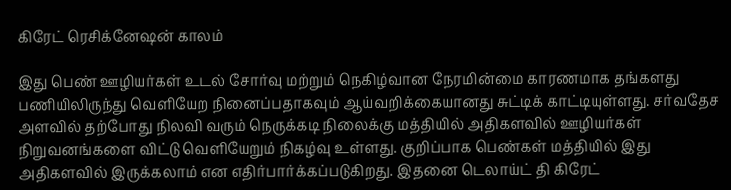கிரேட் ரெசிக்னேஷன் காலம்

இது பெண் ஊழியர்கள் உடல் சோர்வு மற்றும் நெகிழ்வான நேரமின்மை காரணமாக தங்களது பணியிலிருந்து வெளியேற நினைப்பதாகவும் ஆய்வறிக்கையானது சுட்டிக் காட்டியுள்ளது. சர்வதேச அளவில் தற்போது நிலவி வரும் நெருக்கடி நிலைக்கு மத்தியில் அதிகளவில் ஊழியர்கள் நிறுவனங்களை விட்டு வெளியேறும் நிகழ்வு உள்ளது. குறிப்பாக பெண்கள் மத்தியில் இது அதிகளவில் இருக்கலாம் என எதிர்பார்க்கப்படுகிறது. இதனை டெலாய்ட் தி கிரேட்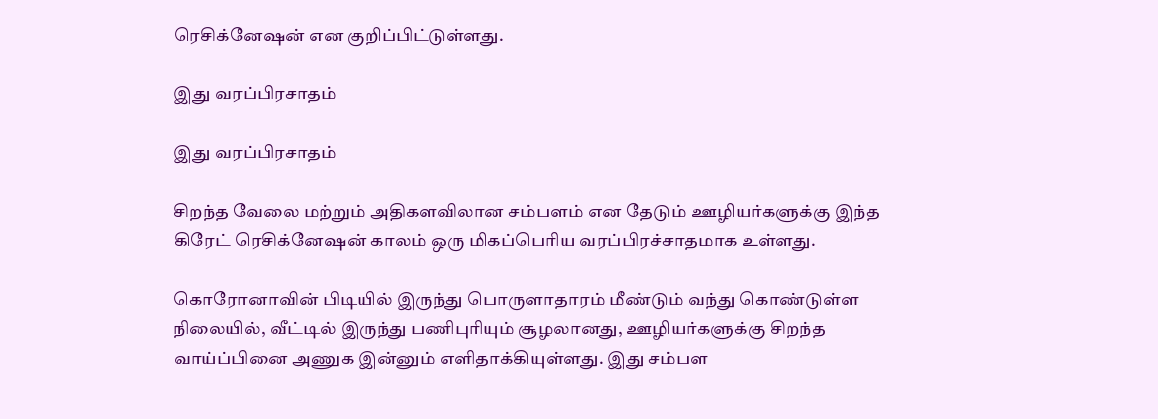ரெசிக்னேஷன் என குறிப்பிட்டுள்ளது.

இது வரப்பிரசாதம்

இது வரப்பிரசாதம்

சிறந்த வேலை மற்றும் அதிகளவிலான சம்பளம் என தேடும் ஊழியர்களுக்கு இந்த கிரேட் ரெசிக்னேஷன் காலம் ஒரு மிகப்பெரிய வரப்பிரச்சாதமாக உள்ளது.

கொரோனாவின் பிடியில் இருந்து பொருளாதாரம் மீண்டும் வந்து கொண்டுள்ள நிலையில், வீட்டில் இருந்து பணிபுரியும் சூழலானது, ஊழியர்களுக்கு சிறந்த வாய்ப்பினை அணுக இன்னும் எளிதாக்கியுள்ளது. இது சம்பள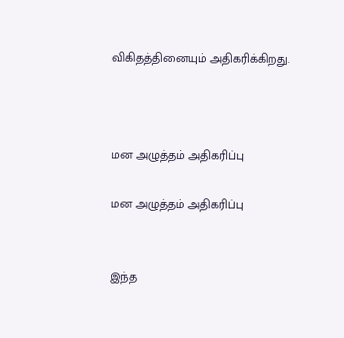விகிதத்தினையும் அதிகரிக்கிறது.



மன அழுத்தம் அதிகரிப்பு

மன அழுத்தம் அதிகரிப்பு


இந்த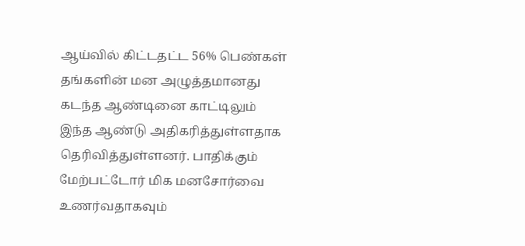ஆய்வில் கிட்டதட்ட 56% பெண்கள் தங்களின் மன அழுத்தமானது கடந்த ஆண்டினை காட்டிலும் இந்த ஆண்டு அதிகரித்துள்ளதாக தெரிவித்துள்ளனர். பாதிக்கும் மேற்பட்டோர் மிக மனசோர்வை உணர்வதாகவும்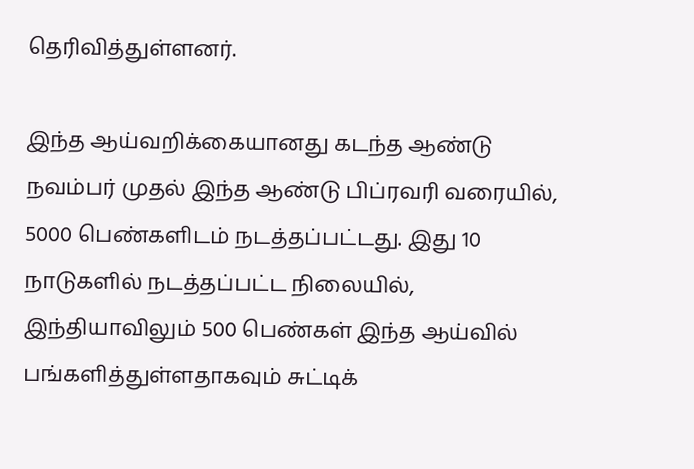தெரிவித்துள்ளனர்.

இந்த ஆய்வறிக்கையானது கடந்த ஆண்டு நவம்பர் முதல் இந்த ஆண்டு பிப்ரவரி வரையில், 5000 பெண்களிடம் நடத்தப்பட்டது. இது 10 நாடுகளில் நடத்தப்பட்ட நிலையில், இந்தியாவிலும் 500 பெண்கள் இந்த ஆய்வில் பங்களித்துள்ளதாகவும் சுட்டிக்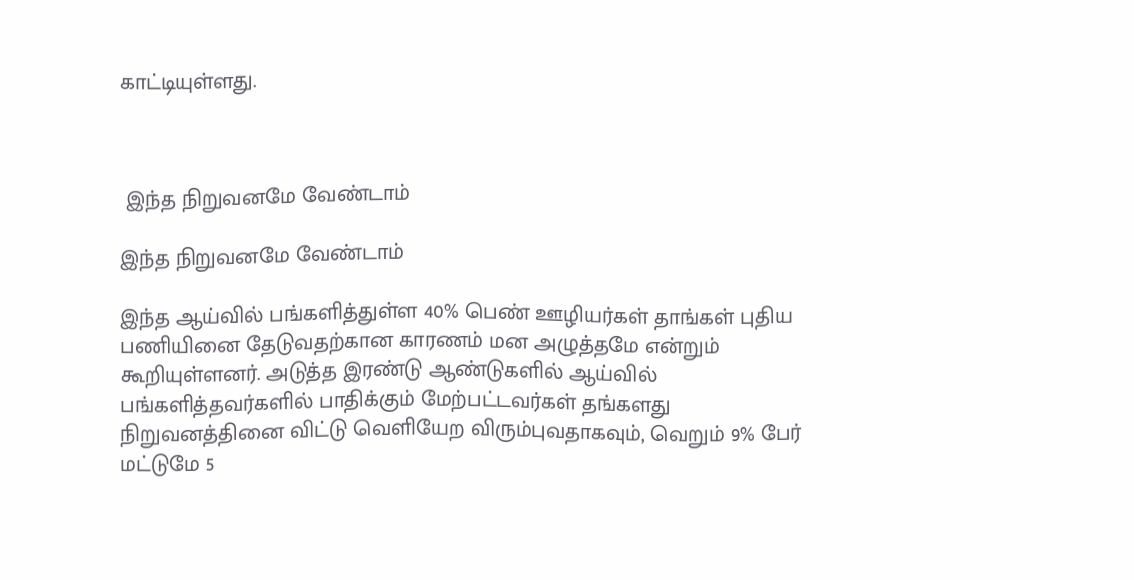காட்டியுள்ளது.



 இந்த நிறுவனமே வேண்டாம்

இந்த நிறுவனமே வேண்டாம்

இந்த ஆய்வில் பங்களித்துள்ள 40% பெண் ஊழியர்கள் தாங்கள் புதிய பணியினை தேடுவதற்கான காரணம் மன அழுத்தமே என்றும் கூறியுள்ளனர். அடுத்த இரண்டு ஆண்டுகளில் ஆய்வில் பங்களித்தவர்களில் பாதிக்கும் மேற்பட்டவர்கள் தங்களது நிறுவனத்தினை விட்டு வெளியேற விரும்புவதாகவும், வெறும் 9% பேர் மட்டுமே 5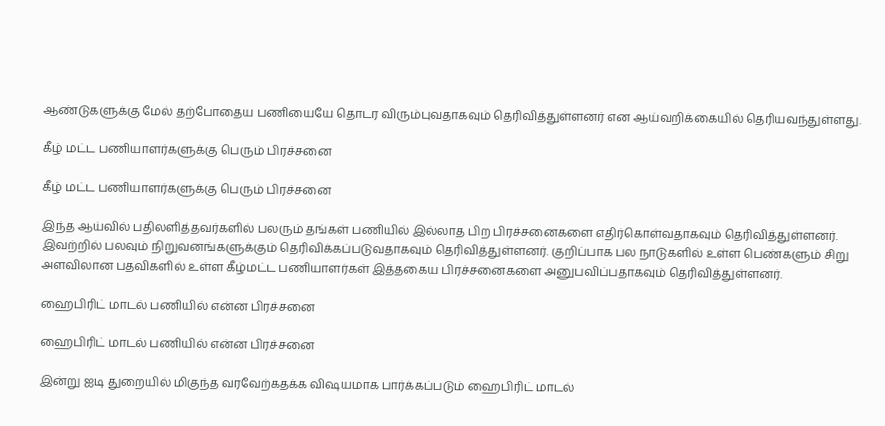ஆண்டுகளுக்கு மேல் தற்போதைய பணியையே தொடர விரும்புவதாகவும் தெரிவித்துள்ளனர் என ஆய்வறிக்கையில் தெரியவந்துள்ளது.

கீழ் மட்ட பணியாளர்களுக்கு பெரும் பிரச்சனை

கீழ் மட்ட பணியாளர்களுக்கு பெரும் பிரச்சனை

இந்த ஆய்வில் பதிலளித்தவர்களில் பலரும் தங்கள் பணியில் இல்லாத பிற பிரச்சனைகளை எதிர்கொள்வதாகவும் தெரிவித்துள்ளனர். இவற்றில் பலவும் நிறுவனங்களுக்கும் தெரிவிக்கப்படுவதாகவும் தெரிவித்துள்ளனர். குறிப்பாக பல நாடுகளில் உள்ள பெண்களும் சிறு அளவிலான பதவிகளில் உள்ள கீழ்மட்ட பணியாளர்கள் இத்தகைய பிரச்சனைகளை அனுபவிப்பதாகவும் தெரிவித்துள்ளனர்.

ஹைபிரிட் மாடல் பணியில் என்ன பிரச்சனை

ஹைபிரிட் மாடல் பணியில் என்ன பிரச்சனை

இன்று ஐடி துறையில் மிகுந்த வரவேற்கதக்க விஷயமாக பார்க்கப்படும் ஹைபிரிட் மாடல்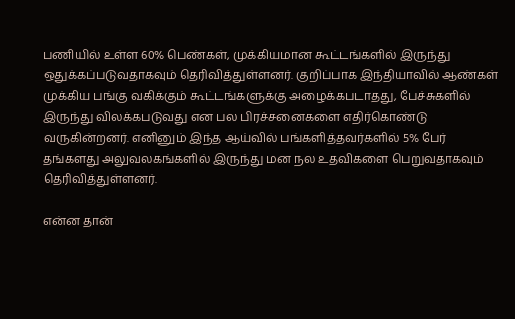பணியில் உள்ள 60% பெண்கள், முக்கியமான கூட்டங்களில் இருந்து ஒதுக்கப்படுவதாகவும் தெரிவித்துள்ளனர். குறிப்பாக இந்தியாவில் ஆண்கள் முக்கிய பங்கு வகிக்கும் கூட்டங்களுக்கு அழைக்கபடாதது, பேச்சுகளில் இருந்து விலக்கபடுவது என பல பிரச்சனைகளை எதிர்கொண்டு வருகின்றனர். எனினும் இந்த ஆய்வில் பங்களித்தவர்களில் 5% பேர் தங்களது அலுவலகங்களில் இருந்து மன நல உதவிகளை பெறுவதாகவும் தெரிவித்துள்ளனர்.

என்ன தான்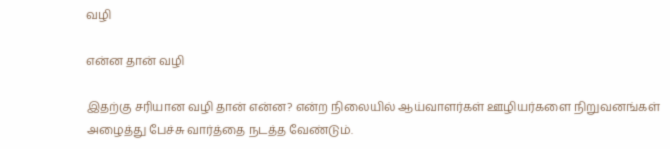வழி

என்ன தான் வழி

இதற்கு சரியான வழி தான் என்ன? என்ற நிலையில் ஆய்வாளர்கள் ஊழியர்களை நிறுவனங்கள் அழைத்து பேச்சு வார்த்தை நடத்த வேண்டும்.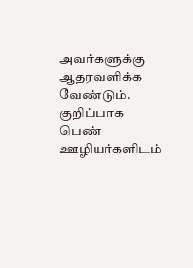அவர்களுக்கு ஆதரவளிக்க வேண்டும். குறிப்பாக பெண் ஊழியர்களிடம்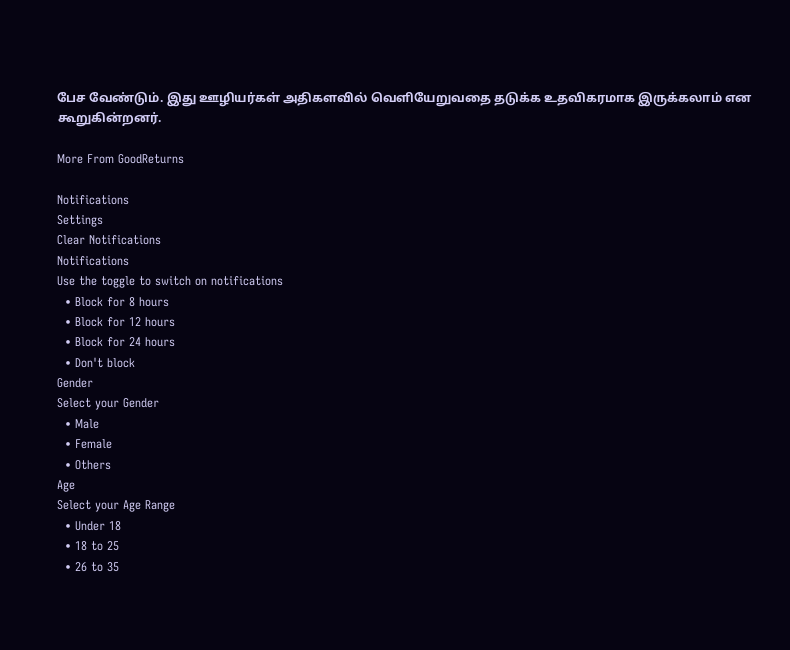பேச வேண்டும். இது ஊழியர்கள் அதிகளவில் வெளியேறுவதை தடுக்க உதவிகரமாக இருக்கலாம் என கூறுகின்றனர்.

More From GoodReturns

Notifications
Settings
Clear Notifications
Notifications
Use the toggle to switch on notifications
  • Block for 8 hours
  • Block for 12 hours
  • Block for 24 hours
  • Don't block
Gender
Select your Gender
  • Male
  • Female
  • Others
Age
Select your Age Range
  • Under 18
  • 18 to 25
  • 26 to 35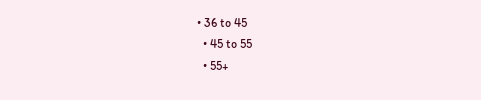• 36 to 45
  • 45 to 55
  • 55+